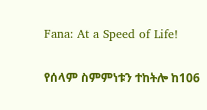Fana: At a Speed of Life!

የሰላም ስምምነቱን ተከትሎ ከ106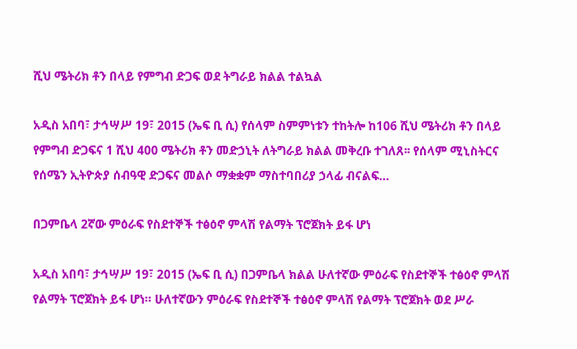ሺህ ሜትሪክ ቶን በላይ የምግብ ድጋፍ ወደ ትግራይ ክልል ተልኳል

አዲስ አበባ፣ ታኅሣሥ 19፣ 2015 (ኤፍ ቢ ሲ) የሰላም ስምምነቱን ተከትሎ ከ106 ሺህ ሜትሪክ ቶን በላይ የምግብ ድጋፍና 1 ሺህ 400 ሜትሪክ ቶን መድኃኒት ለትግራይ ክልል መቅረቡ ተገለጸ፡፡ የሰላም ሚኒስትርና የሰሜን ኢትዮጵያ ሰብዓዊ ድጋፍና መልሶ ማቋቋም ማስተባበሪያ ኃላፊ ብናልፍ…

በጋምቤላ 2ኛው ምዕራፍ የስደተኞች ተፅዕኖ ምላሽ የልማት ፕሮጀክት ይፋ ሆነ

አዲስ አበባ፣ ታኅሣሥ 19፣ 2015 (ኤፍ ቢ ሲ) በጋምቤላ ክልል ሁለተኛው ምዕራፍ የስደተኞች ተፅዕኖ ምላሽ የልማት ፕሮጀክት ይፋ ሆነ። ሁለተኛውን ምዕራፍ የስደተኞች ተፅዕኖ ምላሽ የልማት ፕሮጀክት ወደ ሥራ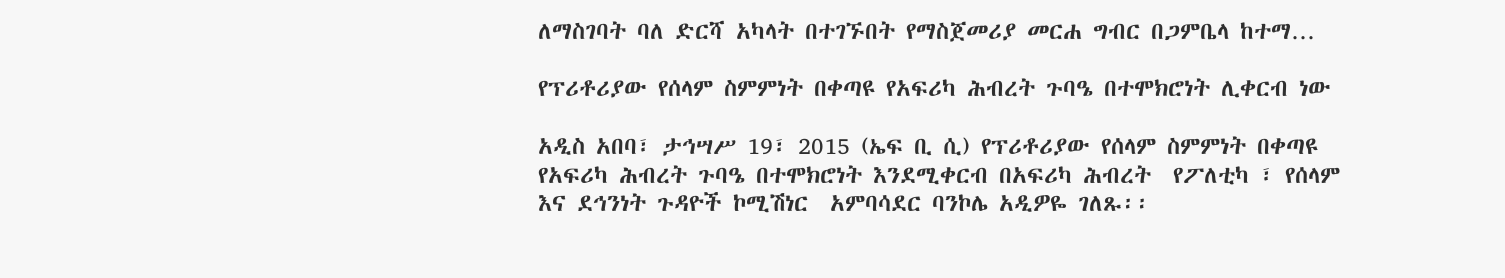ለማስገባት ባለ ድርሻ አካላት በተገኙበት የማስጀመሪያ መርሐ ግብር በጋምቤላ ከተማ…

የፕሪቶሪያው የሰላም ስምምነት በቀጣዩ የአፍሪካ ሕብረት ጉባዔ በተሞክሮነት ሊቀርብ ነው

አዲስ አበባ፣ ታኅሣሥ 19፣ 2015 (ኤፍ ቢ ሲ) የፕሪቶሪያው የሰላም ስምምነት በቀጣዩ የአፍሪካ ሕብረት ጉባዔ በተሞክሮነት እንደሚቀርብ በአፍሪካ ሕብረት  የፖለቲካ ፣ የሰላም እና ደኅንነት ጉዳዮች ኮሚሽነር  አምባሳደር ባንኮሌ አዲዎዬ ገለጹ፡፡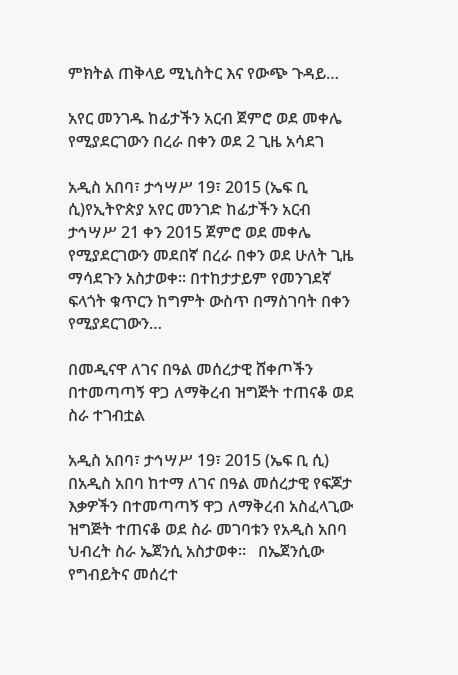ምክትል ጠቅላይ ሚኒስትር እና የውጭ ጉዳይ…

አየር መንገዱ ከፊታችን አርብ ጀምሮ ወደ መቀሌ የሚያደርገውን በረራ በቀን ወደ 2 ጊዜ አሳደገ

አዲስ አበባ፣ ታኅሣሥ 19፣ 2015 (ኤፍ ቢ ሲ)የኢትዮጵያ አየር መንገድ ከፊታችን አርብ ታኅሣሥ 21 ቀን 2015 ጀምሮ ወደ መቀሌ የሚያደርገውን መደበኛ በረራ በቀን ወደ ሁለት ጊዜ ማሳደጉን አስታወቀ፡፡ በተከታታይም የመንገደኛ ፍላጎት ቁጥርን ከግምት ውስጥ በማስገባት በቀን የሚያደርገውን…

በመዲናዋ ለገና በዓል መሰረታዊ ሸቀጦችን በተመጣጣኝ ዋጋ ለማቅረብ ዝግጅት ተጠናቆ ወደ ስራ ተገብቷል

አዲስ አበባ፣ ታኅሣሥ 19፣ 2015 (ኤፍ ቢ ሲ) በአዲስ አበባ ከተማ ለገና በዓል መሰረታዊ የፍጆታ እቃዎችን በተመጣጣኝ ዋጋ ለማቅረብ አስፈላጊው ዝግጅት ተጠናቆ ወደ ስራ መገባቱን የአዲስ አበባ ህብረት ስራ ኤጀንሲ አስታወቀ፡፡   በኤጀንሲው የግብይትና መሰረተ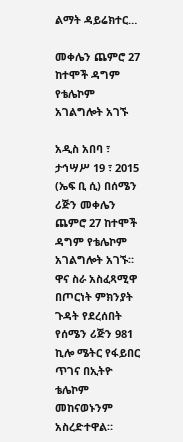ልማት ዳይሬክተር…

መቀሌን ጨምሮ 27 ከተሞች ዳግም የቴሌኮም አገልግሎት አገኙ

አዲስ አበባ ፣ ታኅሣሥ 19 ፣ 2015 (ኤፍ ቢ ሲ) በሰሜን ሪጅን መቀሌን ጨምሮ 27 ከተሞች ዳግም የቴሌኮም አገልግሎት አገኙ። ዋና ስራ አስፈጻሚዋ በጦርነት ምክንያት ጉዳት የደረሰበት የሰሜን ሪጅን 981 ኪሎ ሜትር የፋይበር ጥገና በኢትዮ ቴሌኮም መከናወኑንም አስረድተዋል።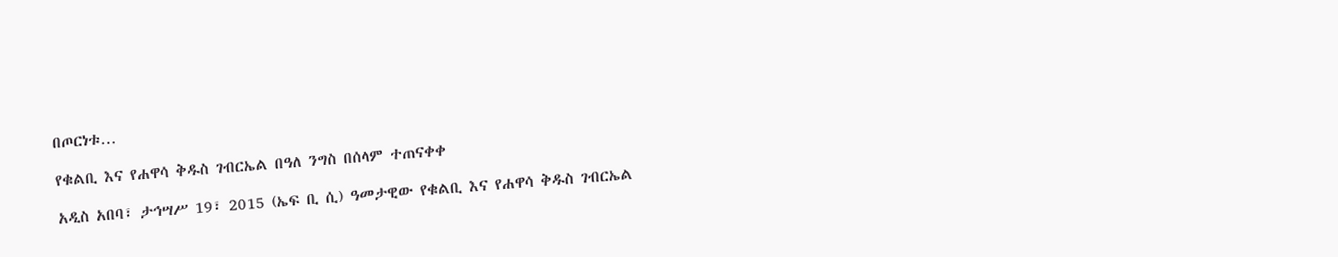በጦርነቱ…

የቁልቢ እና የሐዋሳ ቅዱስ ገብርኤል በዓለ ንግስ በሰላም ተጠናቀቀ

አዲስ አበባ፣ ታኅሣሥ 19፣ 2015 (ኤፍ ቢ ሲ) ዓመታዊው የቁልቢ እና የሐዋሳ ቅዱስ ገብርኤል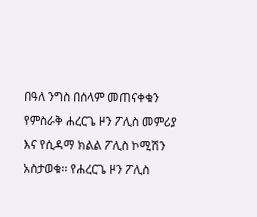በዓለ ንግስ በሰላም መጠናቀቁን የምስራቅ ሐረርጌ ዞን ፖሊስ መምሪያ እና የሲዳማ ክልል ፖሊስ ኮሚሽን አስታወቁ፡፡ የሐረርጌ ዞን ፖሊስ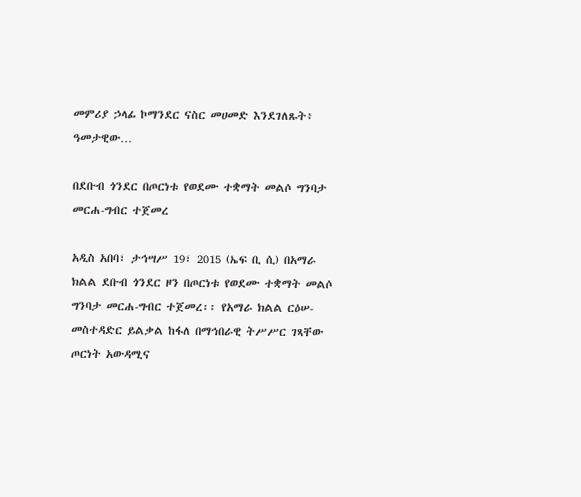መምሪያ ኃላፊ ኮማንደር ናስር መሀመድ እንደገለጹት፥ ዓመታዊው…

በደቡብ ጎንደር በጦርነቱ የወደሙ ተቋማት መልሶ ግንባታ መርሐ-ግብር ተጀመረ

አዲስ አበባ፣ ታኅሣሥ 19፣ 2015 (ኤፍ ቢ ሲ) በአማራ ክልል ደቡብ ጎንደር ዞን በጦርነቱ የወደሙ ተቋማት መልሶ ግንባታ መርሐ-ግብር ተጀመረ፡፡ የአማራ ክልል ርዕሠ-መስተዳድር ይልቃል ከፋለ በማኅበራዊ ትሥሥር ገጻቸው ጦርነት አውዳሚና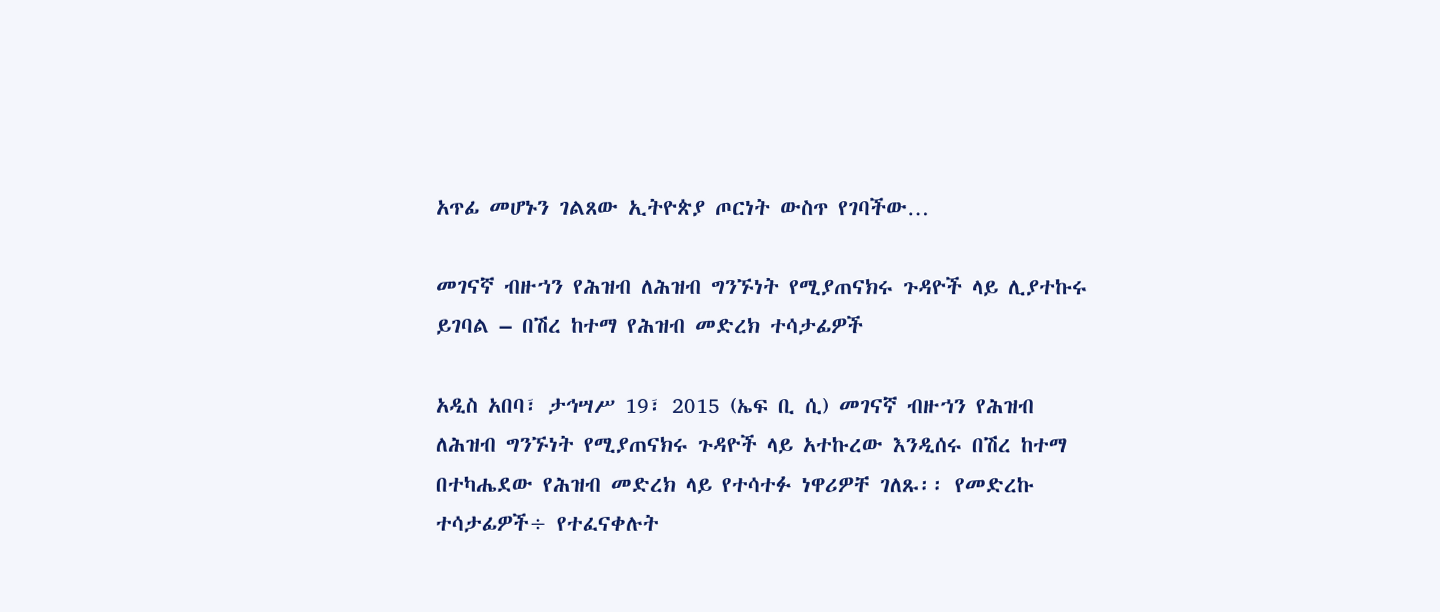አጥፊ መሆኑን ገልጸው ኢትዮጵያ ጦርነት ውስጥ የገባችው…

መገናኛ ብዙኀን የሕዝብ ለሕዝብ ግንኙነት የሚያጠናክሩ ጉዳዮች ላይ ሊያተኩሩ ይገባል – በሽረ ከተማ የሕዝብ መድረክ ተሳታፊዎች

አዲስ አበባ፣ ታኅሣሥ 19፣ 2015 (ኤፍ ቢ ሲ) መገናኛ ብዙኀን የሕዝብ ለሕዝብ ግንኙነት የሚያጠናክሩ ጉዳዮች ላይ አተኩረው እንዲሰሩ በሽረ ከተማ በተካሔደው የሕዝብ መድረክ ላይ የተሳተፉ ነዋሪዎቸ ገለጹ፡፡ የመድረኩ ተሳታፊዎች÷ የተፈናቀሉት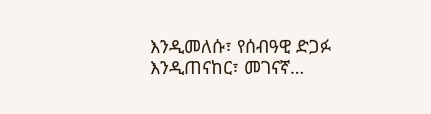እንዲመለሱ፣ የሰብዓዊ ድጋፉ እንዲጠናከር፣ መገናኛ…